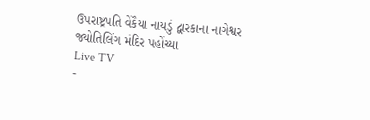ઉપરાષ્ટ્રપતિ વેંકૈયા નાયડું દ્વારકાના નાગેશ્વર જ્યોતિલિંગ મંદિર પહોંચ્યા
Live TV
-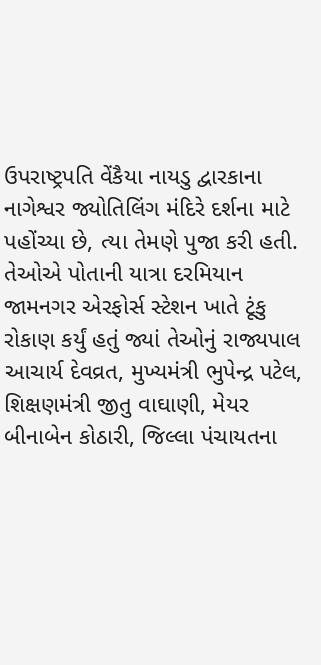ઉપરાષ્ટ્રપતિ વેંકૈયા નાયડુ દ્વારકાના નાગેશ્વર જ્યોતિલિંગ મંદિરે દર્શના માટે પહોંચ્યા છે, ત્યા તેમણે પુજા કરી હતી. તેઓએ પોતાની યાત્રા દરમિયાન જામનગર એરફોર્સ સ્ટેશન ખાતે ટૂંકુ રોકાણ કર્યું હતું જ્યાં તેઓનું રાજ્યપાલ આચાર્ય દેવવ્રત, મુખ્યમંત્રી ભુપેન્દ્ર પટેલ, શિક્ષણમંત્રી જીતુ વાઘાણી, મેયર બીનાબેન કોઠારી, જિલ્લા પંચાયતના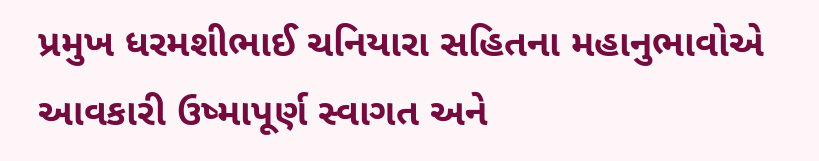પ્રમુખ ધરમશીભાઈ ચનિયારા સહિતના મહાનુભાવોએ આવકારી ઉષ્માપૂર્ણ સ્વાગત અને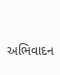અભિવાદન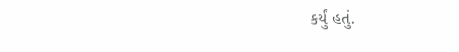કર્યું હતું.